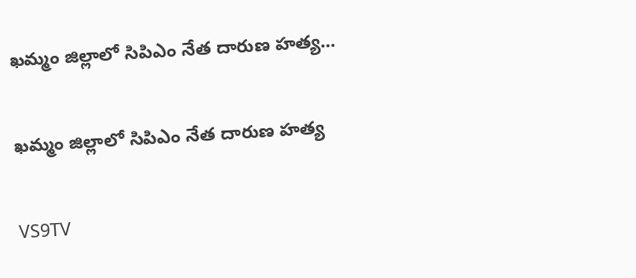ఖమ్మం జిల్లాలో సిపిఎం నేత దారుణ హత్య...

ఖమ్మం జిల్లాలో సిపిఎం నేత దారుణ హత్య

VS9TV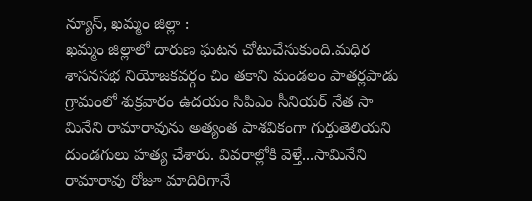న్యూస్, ఖమ్మం జిల్లా :
ఖమ్మం జిల్లాలో దారుణ ఘటన చోటుచేసుకుంది.మధిర శాసనసభ నియోజకవర్గం చిం తకాని మండలం పాతర్లపాడు గ్రామంలో శుక్రవారం ఉదయం సిపిఎం సీనియర్ నేత సా మినేని రామారావును అత్యంత పాశవికంగా గుర్తుతెలియని దుండగులు హత్య చేశారు. వివరాల్లోకి వెళ్తే...సామినేని రామారావు రోజూ మాదిరిగానే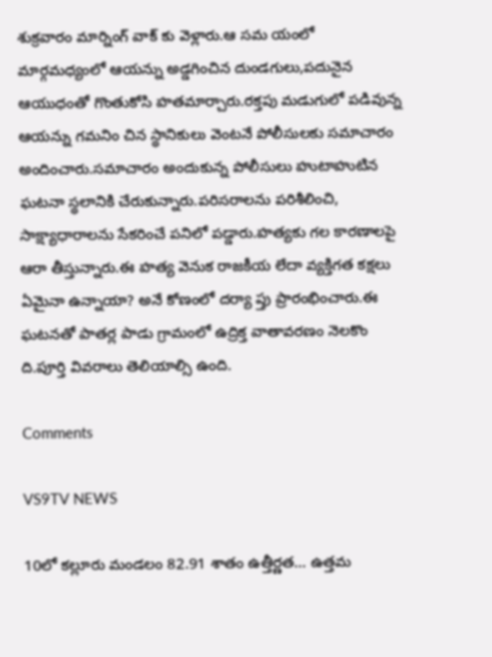శుక్రవారం మార్నింగ్ వాక్ కు వెళ్లారు.ఆ సమ యంలో మార్గమధ్యంలో ఆయన్ను అడ్డగించిన దుండగులు,పదునైన ఆయుధంతో గొంతుకోసి హతమార్చారు.రక్తపు మడుగులో పడివున్న ఆయన్ను గమనిం చిన స్థానికులు వెంటనే పోలీసులకు సమాచారం అందించారు.సమాచారం అందుకున్న పోలీసులు హుటాహుటిన ఘటనా స్థలానికి చేరుకున్నారు.పరిసరాలను పరిశీలించి, సాక్ష్యాధారాలను సేకరించే పనిలో పడ్డారు.హత్యకు గల కారణాలపై ఆరా తీస్తున్నారు.ఈ హత్య వెనుక రాజకీయ లేదా వ్యక్తిగత కక్షలు ఏమైనా ఉన్నాయా? అనే కోణంలో దర్యా ప్తు ప్రారంభించారు.ఈ ఘటనతో పాతర్ల పాడు గ్రామంలో ఉద్రిక్త వాతావరణం నెలకొం ది.పూర్తి వివరాలు తెలియాల్సి ఉంది.

Comments

VS9TV NEWS

10లో కల్లూరు మండలం 82.91 శాతం ఉత్తీర్ణత... ఉత్తమ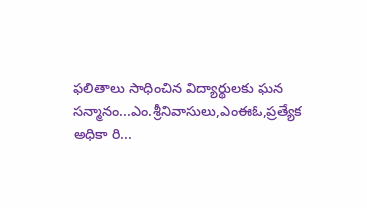ఫలితాలు సాధించిన విద్యార్థులకు ఘన సన్మానం...ఎం.శ్రీనివాసులు,ఎంఈఓ,ప్రత్యేక అధికా రి...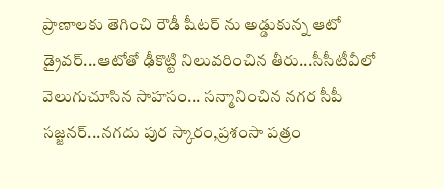ప్రాణాలకు తెగించి రౌడీ షీటర్ ను అడ్డుకున్న ఆటో డ్రైవర్...ఆటోతో ఢీకొట్టి నిలువరించిన తీరు...సీసీటీవీలో వెలుగుచూసిన సాహసం... సన్మానించిన నగర సీపీ సజ్జనర్...నగదు పుర స్కారం,ప్రశంసా పత్రం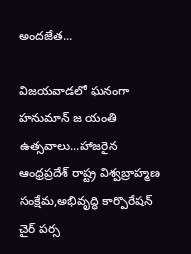అందజేత...

విజయవాడలో ఘనంగా హనుమాన్ జ యంతి ఉత్సవాలు...హాజరైన ఆంధ్రప్రదేశ్ రాష్ట్ర విశ్వబ్రాహ్మణ సంక్షేమ,అభివృద్ధి కార్పొరేషన్ చైర్ పర్స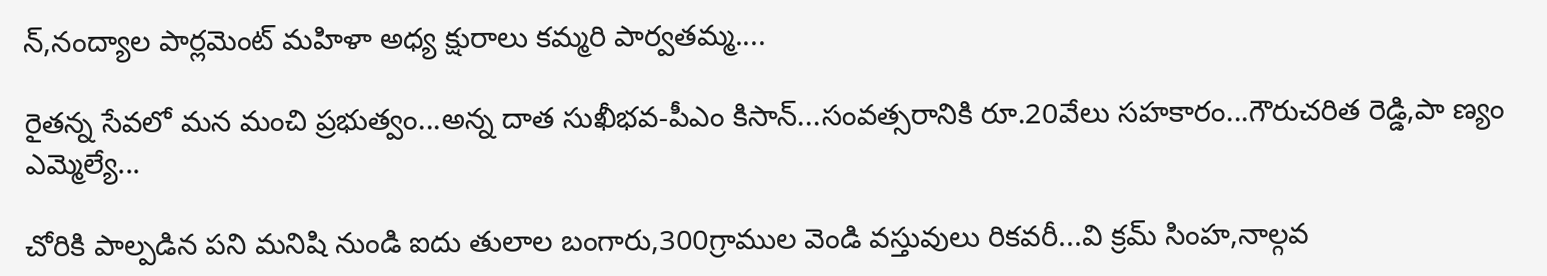న్,నంద్యాల పార్లమెంట్ మహిళా అధ్య క్షురాలు కమ్మరి పార్వతమ్మ....

రైతన్న సేవలో మన మంచి ప్రభుత్వం...అన్న దాత సుఖీభవ-పీఎం కిసాన్...సంవత్సరానికి రూ.20వేలు సహకారం...గౌరుచరిత రెడ్డి,పా ణ్యం ఎమ్మెల్యే...

చోరికి పాల్పడిన పని మనిషి నుండి ఐదు తులాల బంగారు,300గ్రాముల వెండి వస్తువులు రికవరీ...వి క్రమ్ సింహ,నాల్గవ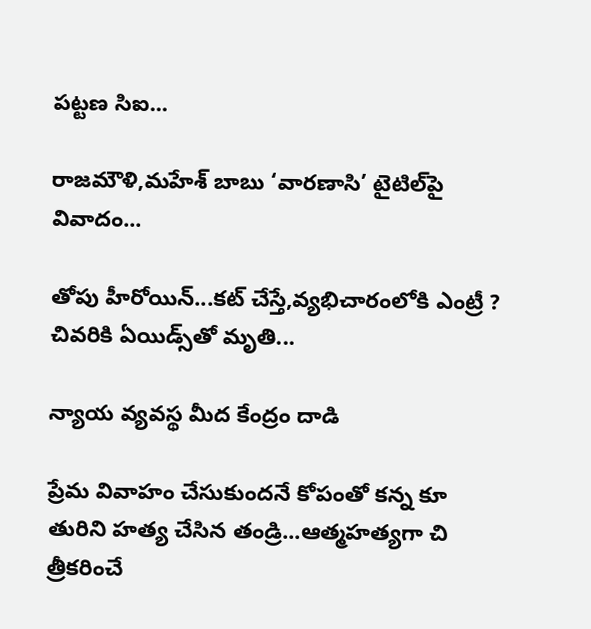పట్టణ సిఐ...

రాజమౌళి,మహేశ్ బాబు ‘వారణాసి’ టైటిల్‌పై వివాదం...

తోపు హీరోయిన్...కట్ చేస్తే,వ్యభిచారంలోకి ఎంట్రీ ? చివరికి ఏయిడ్స్‌తో మృతి...

న్యాయ వ్యవస్థ మీద కేంద్రం దాడి

ప్రేమ వివాహం చేసుకుందనే కోపంతో కన్న కూ తురిని హత్య చేసిన తండ్రి...ఆత్మహత్యగా చి త్రీకరించే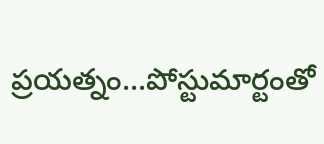ప్రయత్నం...పోస్టుమార్టంతో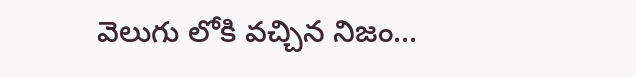వెలుగు లోకి వచ్చిన నిజం...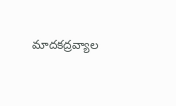మాదకద్రవ్యాల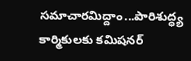సమాచారమిద్దాం...పారిశుద్ధ్య కార్మికులకు కమిషనర్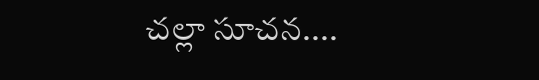చల్లా సూచన....